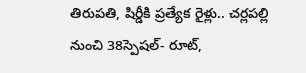తిరుపతి, షిర్డీకి ప్రత్యేక రైళ్లు.. చర్లపల్లి నుంచి 38స్పెషల్- రూట్,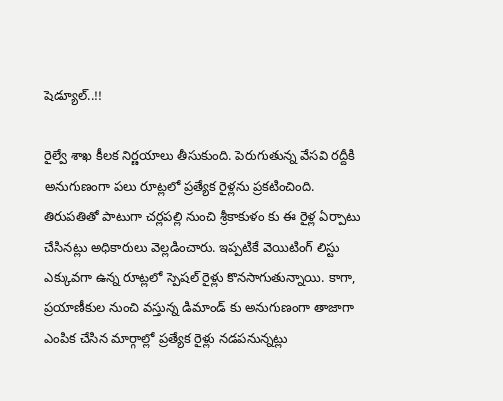షెడ్యూల్..!!

రైల్వే శాఖ కీలక నిర్ణయాలు తీసుకుంది. పెరుగుతున్న వేసవి రద్దీకి అనుగుణంగా పలు రూట్లలో ప్రత్యేక రైళ్లను ప్రకటించింది. తిరుపతితో పాటుగా చర్లపల్లి నుంచి శ్రీకాకుళం కు ఈ రైళ్ల ఏర్పాటు చేసినట్లు అధికారులు వెల్లడించారు. ఇప్పటికే వెయిటింగ్ లిస్టు ఎక్కువగా ఉన్న రూట్లలో స్పెషల్ రైళ్లు కొనసాగుతున్నాయి. కాగా, ప్రయాణీకుల నుంచి వస్తున్న డిమాండ్ కు అనుగుణంగా తాజాగా ఎంపిక చేసిన మార్గాల్లో ప్రత్యేక రైళ్లు నడపనున్నట్లు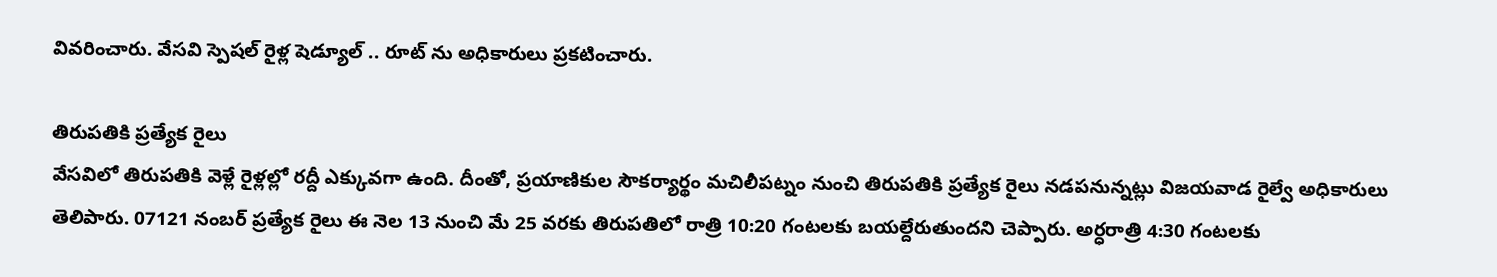వివరించారు. వేసవి స్పెషల్ రైళ్ల షెడ్యూల్ .. రూట్ ను అధికారులు ప్రకటించారు.

తిరుపతికి ప్రత్యేక రైలు
వేసవిలో తిరుపతికి వెళ్లే రైళ్లల్లో రద్దీ ఎక్కువగా ఉంది. దీంతో, ప్రయాణికుల సౌకర్యార్థం మచిలీపట్నం నుంచి తిరుపతికి ప్రత్యేక రైలు నడపనున్నట్లు విజయవాడ రైల్వే అధికారులు తెలిపారు. 07121 నంబర్ ప్రత్యేక రైలు ఈ నెల 13 నుంచి మే 25 వరకు తిరుపతిలో రాత్రి 10:20 గంటలకు బయల్దేరుతుందని చెప్పారు. అర్ధరాత్రి 4:30 గంటలకు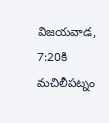విజయవాడ, 7:20కి మచిలీపట్నం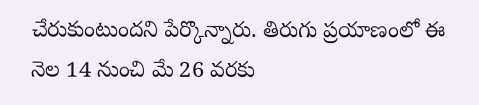చేరుకుంటుందని పేర్కొన్నారు. తిరుగు ప్రయాణంలో ఈ నెల 14 నుంచి మే 26 వరకు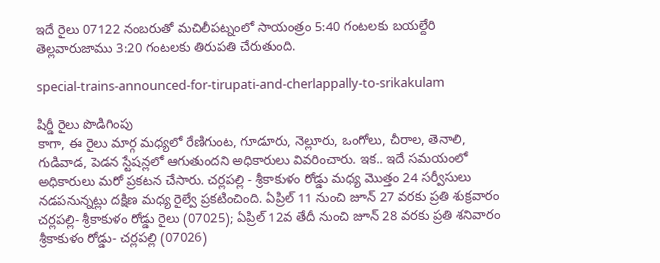ఇదే రైలు 07122 నంబరుతో మచిలీపట్నంలో సాయంత్రం 5:40 గంటలకు బయల్దేరి తెల్లవారుజాము 3:20 గంటలకు తిరుపతి చేరుతుంది.

special-trains-announced-for-tirupati-and-cherlappally-to-srikakulam

షిర్డీ రైలు పొడిగింపు
కాగా, ఈ రైలు మార్గ మధ్యలో రేణిగుంట, గూడూరు, నెల్లూరు, ఒంగోలు, చీరాల, తెనాలి, గుడివాడ, పెడన స్టేషన్లలో ఆగుతుందని అధికారులు వివరించారు. ఇక.. ఇదే సమయంలో అధికారులు మరో ప్రకటన చేసారు. చర్లపల్లి - శ్రీకాకుళం రోడ్డు మధ్య మొత్తం 24 సర్వీసులు నడపనున్నట్లు దక్షిణ మధ్య రైల్వే ప్రకటించింది. ఏప్రిల్‌ 11 నుంచి జూన్‌ 27 వరకు ప్రతి శుక్రవారం చర్లపల్లి- శ్రీకాకుళం రోడ్డు రైలు (07025); ఏప్రిల్‌ 12వ తేదీ నుంచి జూన్‌ 28 వరకు ప్రతి శనివారం శ్రీకాకుళం రోడ్డు- చర్లపల్లి (07026)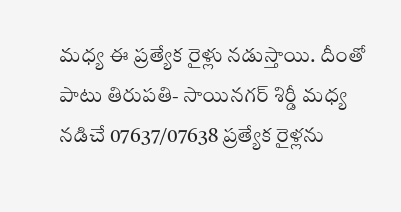మధ్య ఈ ప్రత్యేక రైళ్లు నడుస్తాయి. దీంతో పాటు తిరుపతి- సాయినగర్‌ శిర్డీ మధ్య నడిచే 07637/07638 ప్రత్యేక రైళ్లను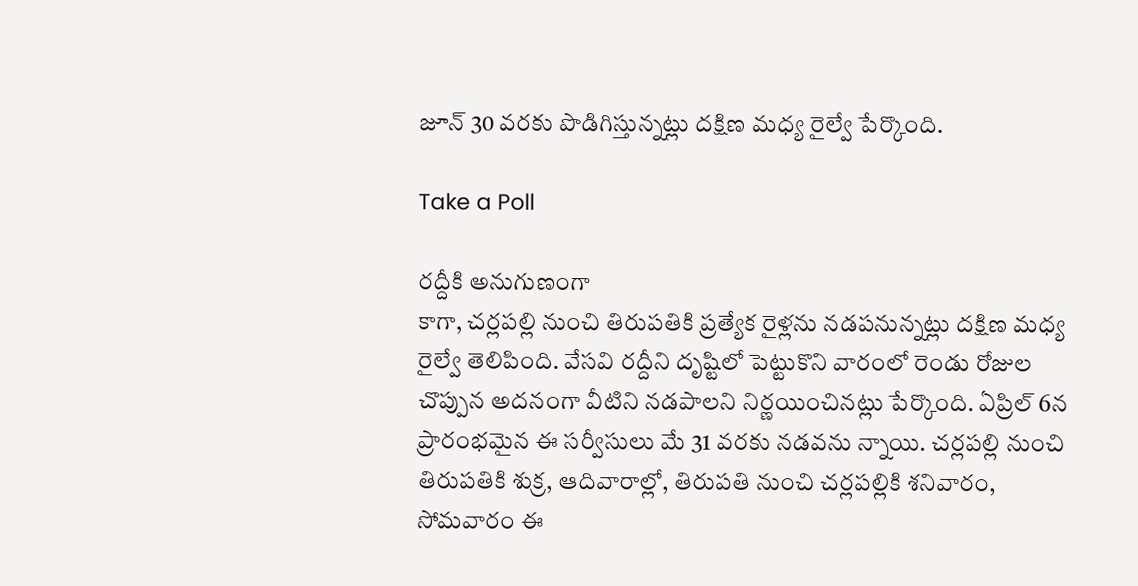జూన్‌ 30 వరకు పొడిగిస్తున్నట్లు దక్షిణ మధ్య రైల్వే పేర్కొంది.

Take a Poll

రద్దీకి అనుగుణంగా
కాగా, చర్లపల్లి నుంచి తిరుపతికి ప్రత్యేక రైళ్లను నడపనున్నట్లు దక్షిణ మధ్య రైల్వే తెలిపింది. వేసవి రద్దీని దృష్టిలో పెట్టుకొని వారంలో రెండు రోజుల చొప్పున అదనంగా వీటిని నడపాలని నిర్ణయించినట్లు పేర్కొంది. ఏప్రిల్‌ 6న ప్రారంభమైన ఈ సర్వీసులు మే 31 వరకు నడవను న్నాయి. చర్లపల్లి నుంచి తిరుపతికి శుక్ర, ఆదివారాల్లో, తిరుపతి నుంచి చర్లపల్లికి శనివారం, సోమవారం ఈ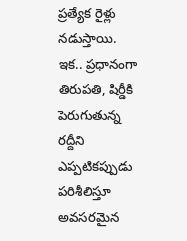ప్రత్యేక రైళ్లు నడుస్తాయి. ఇక.. ప్రధానంగా తిరుపతి, షిర్డీకి పెరుగుతున్న రద్దీని ఎప్పటికప్పుడు పరిశీలిస్తూ అవసరమైన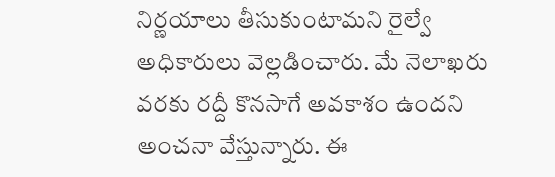నిర్ణయాలు తీసుకుంటామని రైల్వే అధికారులు వెల్లడించారు. మే నెలాఖరు వరకు రద్దీ కొనసాగే అవకాశం ఉందని అంచనా వేస్తున్నారు. ఈ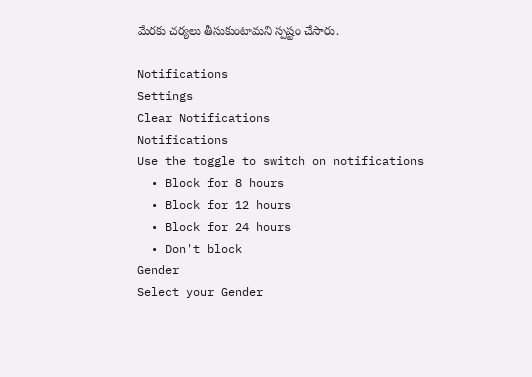మేరకు చర్యలు తీసుకుంటామని స్పష్టం చేసారు.

Notifications
Settings
Clear Notifications
Notifications
Use the toggle to switch on notifications
  • Block for 8 hours
  • Block for 12 hours
  • Block for 24 hours
  • Don't block
Gender
Select your Gender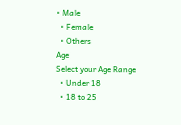• Male
  • Female
  • Others
Age
Select your Age Range
  • Under 18
  • 18 to 25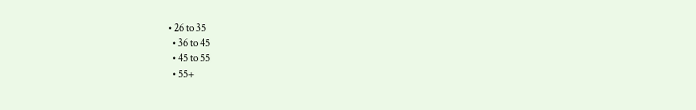• 26 to 35
  • 36 to 45
  • 45 to 55
  • 55+